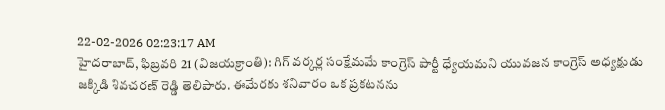22-02-2026 02:23:17 AM
హైదరాబాద్, ఫిబ్రవరి 21 (విజయక్రాంతి): గిగ్ వర్కర్ల సంక్షేమమే కాంగ్రెస్ పార్టీ ధ్యేయమని యువజన కాంగ్రెస్ అధ్యక్షుడు జక్కిడి శివచరణ్ రెడ్డి తెలిపారు. ఈమేరకు శనివారం ఒక ప్రకటనను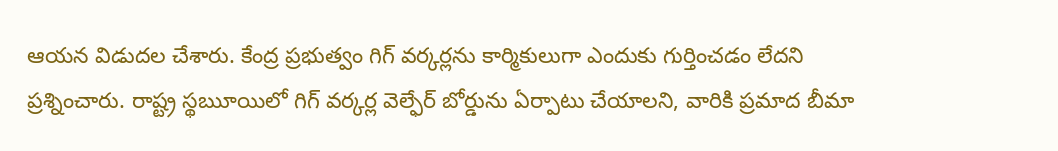ఆయన విడుదల చేశారు. కేంద్ర ప్రభుత్వం గిగ్ వర్కర్లను కార్మికులుగా ఎందుకు గుర్తించడం లేదని ప్రశ్నించారు. రాష్ట్ర స్థౠయిలో గిగ్ వర్కర్ల వెల్ఫేర్ బోర్డును ఏర్పాటు చేయాలని, వారికి ప్రమాద బీమా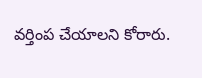వర్తింప చేయాలని కోరారు.